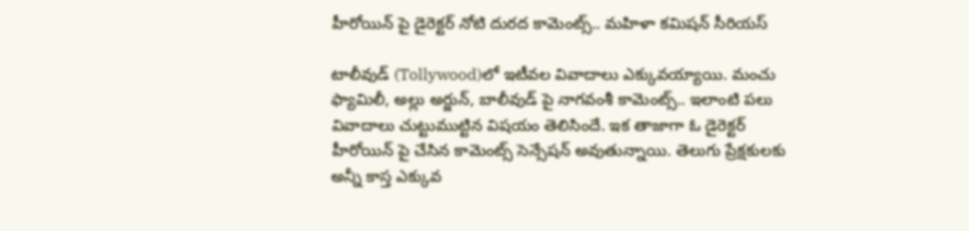హీరోయిన్ పై డైరెక్టర్ నోటి దురద కామెంట్స్.. మహిళా కమిషన్ సీరియస్

టాలీవుడ్ (Tollywood)లో ఇటీవల వివాదాలు ఎక్కువయ్యాయి. మంచు ఫ్యామిలీ, అల్లు అర్జున్, బాలీవుడ్ పై నాగవంశీ కామెంట్స్.. ఇలాంటి పలు వివాదాలు చుట్టుముట్టిన విషయం తెలిసిందే. ఇక తాజాగా ఓ డైరెక్టర్ హీరోయిన్ పై చేసిన కామెంట్స్ సెన్సేషన్ అవుతున్నాయి. తెలుగు ప్రేక్షకులకు అన్నీ కాస్త ఎక్కువ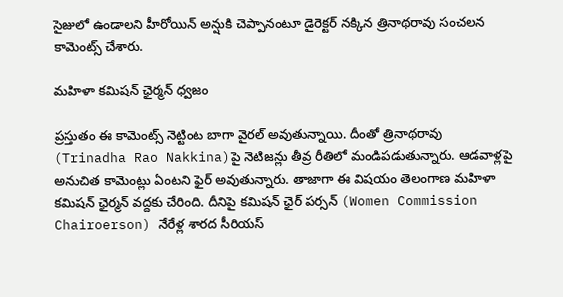సైజులో ఉండాలని హీరోయిన్ అన్షుకి చెప్పానంటూ డైరెక్టర్ నక్కిన త్రినాథరావు సంచలన కామెంట్స్ చేశారు.

మహిళా కమిషన్ ఛైర్మన్ ధ్వజం

ప్రస్తుతం ఈ కామెంట్స్ నెట్టింట బాగా వైరల్ అవుతున్నాయి. దీంతో త్రినాథరావు (Trinadha Rao Nakkina)పై నెటిజన్లు తీవ్ర రీతిలో మండిపడుతున్నారు. ఆడవాళ్లపై అనుచిత కామెంట్లు ఏంటని ఫైర్ అవుతున్నారు. తాజాగా ఈ విషయం తెలంగాణ మహిళా కమిషన్ ఛైర్మన్ వద్దకు చేరింది. దీనిపై కమిషన్ ఛైర్ పర్సన్ (Women Commission Chairoerson) నేరేళ్ల శారద సీరియస్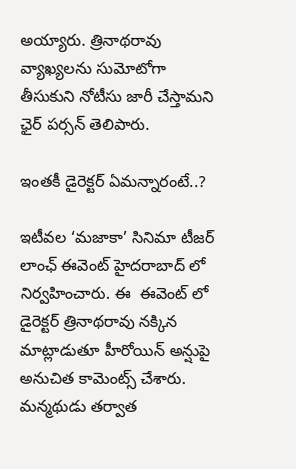అయ్యారు. త్రినాథరావు వ్యాఖ్యలను సుమోటోగా తీసుకుని నోటీసు జారీ చేస్తామని ఛైర్ పర్సన్ తెలిపారు.

ఇంతకీ డైరెక్టర్ ఏమన్నారంటే..?

ఇటీవల ‘మజాకా’ సినిమా టీజర్ లాంఛ్ ఈవెంట్ హైదరాబాద్ లో నిర్వహించారు. ఈ  ఈవెంట్ లో డైరెక్టర్ త్రినాథరావు నక్కిన మాట్లాడుతూ హీరోయిన్ అన్షుపై అనుచిత కామెంట్స్ చేశారు. మన్మథుడు తర్వాత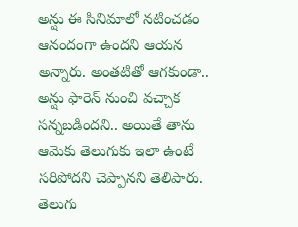అన్షు ఈ సినిమాలో నటించడం ఆనందంగా ఉందని ఆయన అన్నారు. అంతటితో ఆగకుండా..  అన్షు ఫారెన్ నుంచి వచ్చాక సన్నబడిందని.. అయితే తాను ఆమెకు తెలుగుకు ఇలా ఉంటే సరిపోదని చెప్పానని తెలిపారు. తెలుగు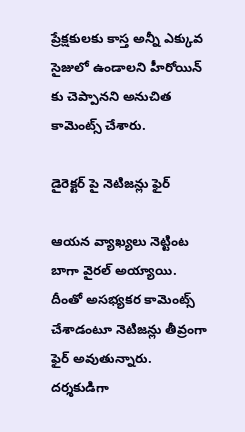ప్రేక్షకులకు కాస్త అన్నీ ఎక్కువ సైజులో ఉండాలని హీరోయిన్ కు చెప్పానని అనుచిత కామెంట్స్ చేశారు.

డైరెక్టర్ పై నెటిజన్లు ఫైర్

ఆయన వ్యాఖ్యలు నెట్టింట బాగా వైరల్ అయ్యాయి. దీంతో అసభ్యకర కామెంట్స్ చేశాడంటూ నెటిజన్లు తీవ్రంగా ఫైర్ అవుతున్నారు. దర్శకుడిగా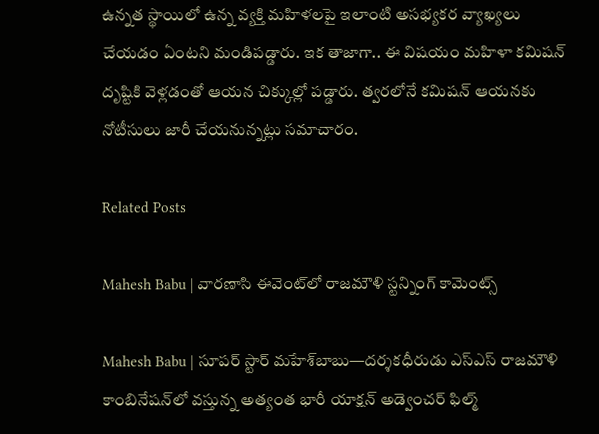ఉన్నత స్థాయిలో ఉన్న వ్యక్తి మహిళలపై ఇలాంటి అసభ్యకర వ్యాఖ్యలు చేయడం ఏంటని మండిపడ్డారు. ఇక తాజాగా.. ఈ విషయం మహిళా కమిషన్ దృష్టికి వెళ్లడంతో ఆయన చిక్కుల్లో పడ్డారు. త్వరలోనే కమిషన్ ఆయనకు నోటీసులు జారీ చేయనున్నట్లు సమాచారం.

Related Posts

Mahesh Babu | వారణాసి ఈవెంట్‌లో రాజమౌళి స్ట‌న్నింగ్ కామెంట్స్

Mahesh Babu | సూపర్ స్టార్ మహేశ్‌బాబు—దర్శకధీరుడు ఎస్‌ఎస్‌ రాజమౌళి కాంబినేషన్‌లో వస్తున్న అత్యంత భారీ యాక్షన్ అడ్వెంచర్ ఫిల్మ్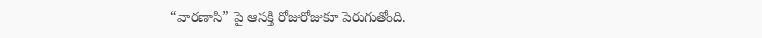“వారణాసి” పై ఆసక్తి రోజురోజుకూ పెరుగుతోంది.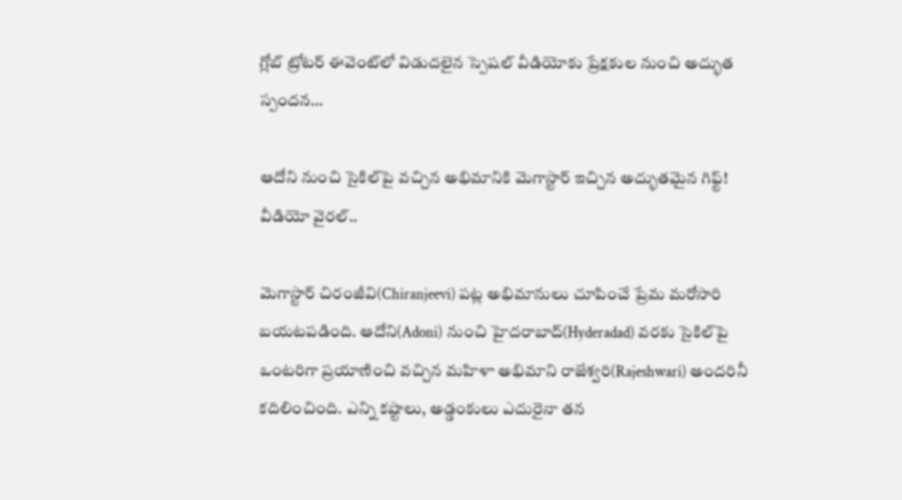గ్లోబ్ ట్రోటర్ ఈవెంట్‌లో విడుదలైన స్పెషల్ వీడియోకు ప్రేక్షకుల నుంచి అద్భుత స్పందన…

ఆదోని నుంచి సైకిల్‌పై వచ్చిన అభిమానికి మెగాస్టార్ ఇచ్చిన అద్భుతమైన గిఫ్ట్! వీడియో వైరల్..

మెగాస్టార్ చిరంజీవి(Chiranjeevi) పట్ల అభిమానులు చూపించే ప్రేమ మరోసారి బయటపడింది. ఆదోని(Adoni) నుంచి హైదరాబాద్(Hyderadad) వరకు సైకిల్‌పై ఒంటరిగా ప్రయాణించి వచ్చిన మహిళా అభిమాని రాజేశ్వరి(Rajeshwari) అందరినీ కదిలించింది. ఎన్ని కష్టాలు, అడ్డంకులు ఎదురైనా తన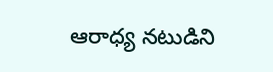ఆరాధ్య నటుడిని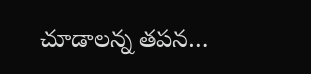చూడాలన్న తపన…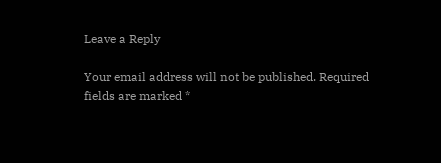Leave a Reply

Your email address will not be published. Required fields are marked *